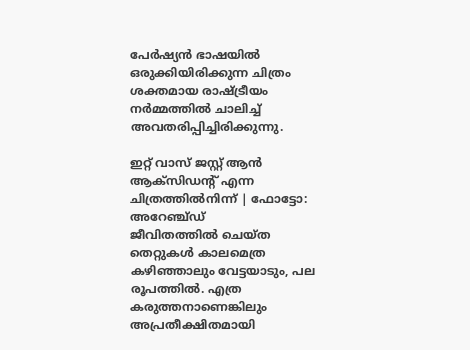പേർഷ്യൻ ഭാഷയിൽ ഒരുക്കിയിരിക്കുന്ന ചിത്രം ശക്തമായ രാഷ്ട്രീയം നർമ്മത്തിൽ ചാലിച്ച് അവതരിപ്പിച്ചിരിക്കുന്നു.

ഇറ്റ് വാസ് ജസ്റ്റ് ആൻ ആക്സിഡൻ്റ് എന്ന ചിത്രത്തിൽനിന്ന് | ഫോട്ടോ: അറേഞ്ച്ഡ്
ജീവിതത്തിൽ ചെയ്ത തെറ്റുകൾ കാലമെത്ര കഴിഞ്ഞാലും വേട്ടയാടും, പല രൂപത്തിൽ. എത്ര കരുത്തനാണെങ്കിലും അപ്രതീക്ഷിതമായി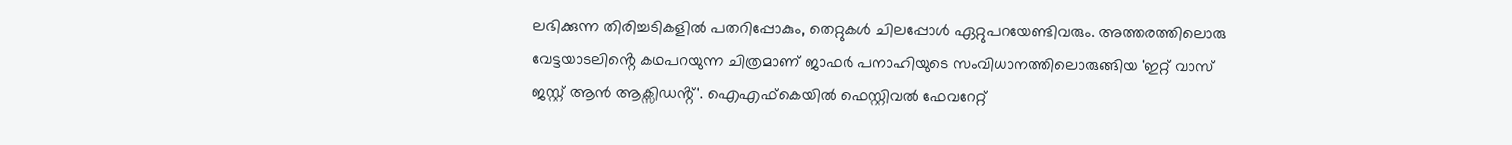ലഭിക്കുന്ന തിരിച്ചടികളിൽ പതറിപ്പോകും, തെറ്റുകൾ ചിലപ്പോൾ ഏറ്റുപറയേണ്ടിവരും. അത്തരത്തിലൊരു വേട്ടയാടലിൻ്റെ കഥപറയുന്ന ചിത്രമാണ് ജാഫർ പനാഹിയുടെ സംവിധാനത്തിലൊരുങ്ങിയ 'ഇറ്റ് വാസ് ജസ്റ്റ് ആൻ ആക്സിഡൻ്റ്'. ഐഎഫ്കെയിൽ ഫെസ്റ്റിവൽ ഫേവറേറ്റ്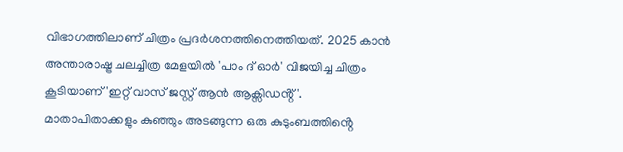വിഭാഗത്തിലാണ് ചിത്രം പ്രദർശനത്തിനെത്തിയത്. 2025 കാൻ അന്താരാഷ്ട്ര ചലച്ചിത്ര മേളയിൽ 'പാം ദ് ഓർ' വിജയിച്ച ചിത്രം കൂടിയാണ് 'ഇറ്റ് വാസ് ജസ്റ്റ് ആൻ ആക്സിഡൻ്റ്'.
മാതാപിതാക്കളും കുഞ്ഞും അടങ്ങുന്ന ഒരു കുടുംബത്തിൻ്റെ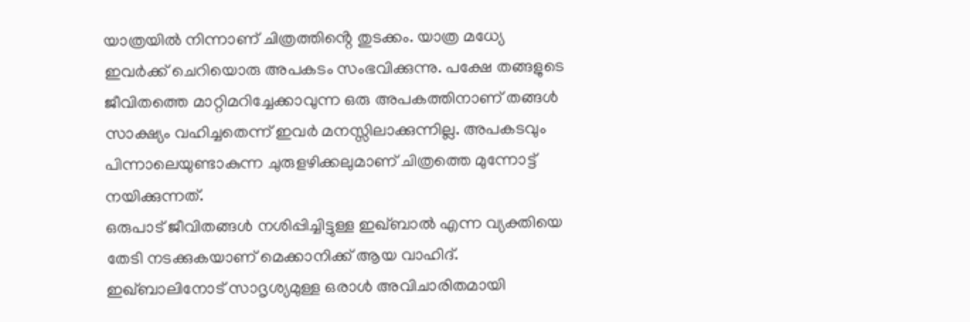യാത്രയിൽ നിന്നാണ് ചിത്രത്തിൻ്റെ തുടക്കം. യാത്ര മധ്യേ ഇവർക്ക് ചെറിയൊരു അപകടം സംഭവിക്കുന്നു. പക്ഷേ തങ്ങളുടെ ജീവിതത്തെ മാറ്റിമറിച്ചേക്കാവുന്ന ഒരു അപകത്തിനാണ് തങ്ങൾ സാക്ഷ്യം വഹിച്ചതെന്ന് ഇവർ മനസ്സിലാക്കുന്നില്ല. അപകടവും പിന്നാലെയുണ്ടാകുന്ന ചുരുളഴിക്കലുമാണ് ചിത്രത്തെ മുന്നോട്ട് നയിക്കുന്നത്.
ഒരുപാട് ജീവിതങ്ങൾ നശിപ്പിച്ചിട്ടുള്ള ഇഖ്ബാൽ എന്ന വ്യക്തിയെ തേടി നടക്കുകയാണ് മെക്കാനിക്ക് ആയ വാഹിദ്. ഇഖ്ബാലിനോട് സാദൃശ്യമുള്ള ഒരാൾ അവിചാരിതമായി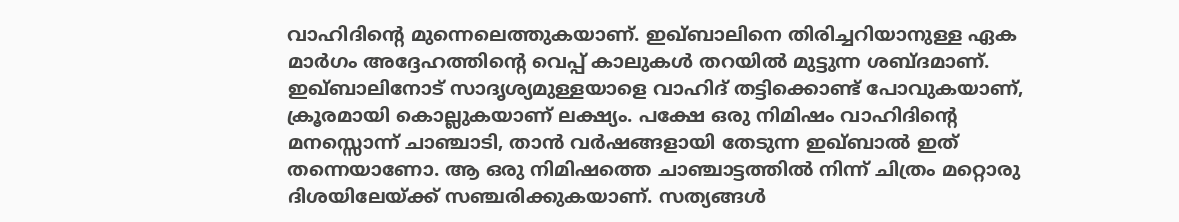വാഹിദിൻ്റെ മുന്നെലെത്തുകയാണ്. ഇഖ്ബാലിനെ തിരിച്ചറിയാനുള്ള ഏക മാർഗം അദ്ദേഹത്തിൻ്റെ വെപ്പ് കാലുകൾ തറയിൽ മുട്ടുന്ന ശബ്ദമാണ്. ഇഖ്ബാലിനോട് സാദൃശ്യമുള്ളയാളെ വാഹിദ് തട്ടിക്കൊണ്ട് പോവുകയാണ്, ക്രൂരമായി കൊല്ലുകയാണ് ലക്ഷ്യം. പക്ഷേ ഒരു നിമിഷം വാഹിദിൻ്റെ മനസ്സൊന്ന് ചാഞ്ചാടി, താൻ വർഷങ്ങളായി തേടുന്ന ഇഖ്ബാൽ ഇത് തന്നെയാണോ. ആ ഒരു നിമിഷത്തെ ചാഞ്ചാട്ടത്തിൽ നിന്ന് ചിത്രം മറ്റൊരു ദിശയിലേയ്ക്ക് സഞ്ചരിക്കുകയാണ്. സത്യങ്ങൾ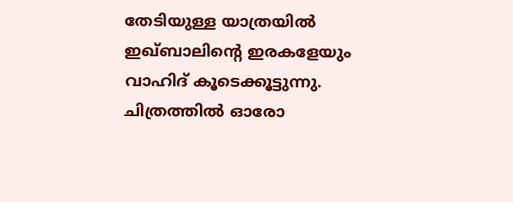തേടിയുള്ള യാത്രയിൽ ഇഖ്ബാലിൻ്റെ ഇരകളേയും വാഹിദ് കൂടെക്കൂട്ടുന്നു.
ചിത്രത്തിൽ ഓരോ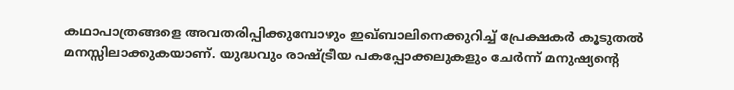കഥാപാത്രങ്ങളെ അവതരിപ്പിക്കുമ്പോഴും ഇഖ്ബാലിനെക്കുറിച്ച് പ്രേക്ഷകർ കൂടുതൽ മനസ്സിലാക്കുകയാണ്. യുദ്ധവും രാഷ്ട്രീയ പകപ്പോക്കലുകളും ചേർന്ന് മനുഷ്യൻ്റെ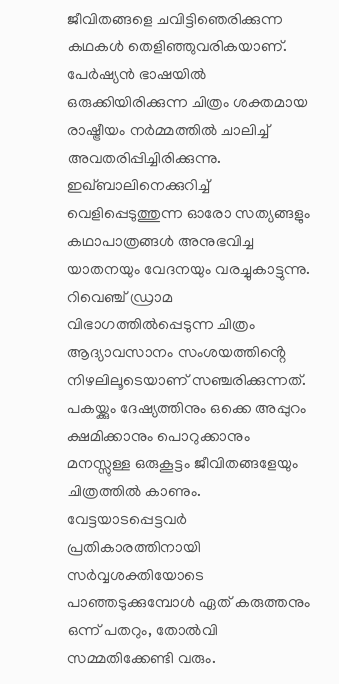ജീവിതങ്ങളെ ചവിട്ടിഞെരിക്കുന്ന കഥകൾ തെളിഞ്ഞുവരികയാണ്. പേർഷ്യൻ ഭാഷയിൽ ഒരുക്കിയിരിക്കുന്ന ചിത്രം ശക്തമായ രാഷ്ട്രീയം നർമ്മത്തിൽ ചാലിച്ച് അവതരിപ്പിച്ചിരിക്കുന്നു.
ഇഖ്ബാലിനെക്കുറിച്ച് വെളിപ്പെടുത്തുന്ന ഓരോ സത്യങ്ങളും കഥാപാത്രങ്ങൾ അനുഭവിച്ച യാതനയും വേദനയും വരച്ചുകാട്ടുന്നു. റിവെഞ്ച് ഡ്രാമ വിഭാഗത്തിൽപ്പെടുന്ന ചിത്രം ആദ്യാവസാനം സംശയത്തിൻ്റെ നിഴലിലൂടെയാണ് സഞ്ചരിക്കുന്നത്. പകയ്ക്കും ദേഷ്യത്തിനും ഒക്കെ അപ്പുറം ക്ഷമിക്കാനും പൊറുക്കാനും മനസ്സുള്ള ഒരുകൂട്ടം ജീവിതങ്ങളേയും ചിത്രത്തിൽ കാണും.
വേട്ടയാടപ്പെട്ടവർ പ്രതികാരത്തിനായി സർവ്വശക്തിയോടെ പാഞ്ഞടുക്കുമ്പോൾ ഏത് കരുത്തനും ഒന്ന് പതറും, തോൽവി സമ്മതിക്കേണ്ടി വരും.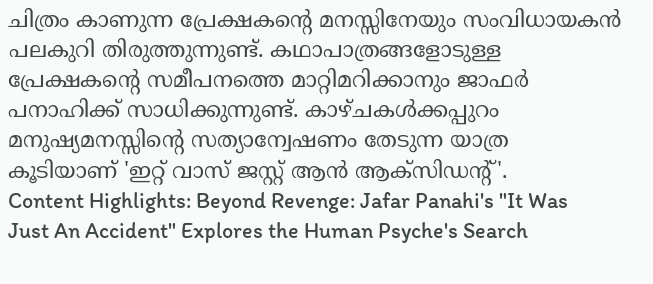ചിത്രം കാണുന്ന പ്രേക്ഷകൻ്റെ മനസ്സിനേയും സംവിധായകൻ പലകുറി തിരുത്തുന്നുണ്ട്. കഥാപാത്രങ്ങളോടുള്ള പ്രേക്ഷകൻ്റെ സമീപനത്തെ മാറ്റിമറിക്കാനും ജാഫർ പനാഹിക്ക് സാധിക്കുന്നുണ്ട്. കാഴ്ചകൾക്കപ്പുറം മനുഷ്യമനസ്സിൻ്റെ സത്യാന്വേഷണം തേടുന്ന യാത്ര കൂടിയാണ് 'ഇറ്റ് വാസ് ജസ്റ്റ് ആൻ ആക്സിഡൻ്റ്'.
Content Highlights: Beyond Revenge: Jafar Panahi's "It Was Just An Accident" Explores the Human Psyche's Search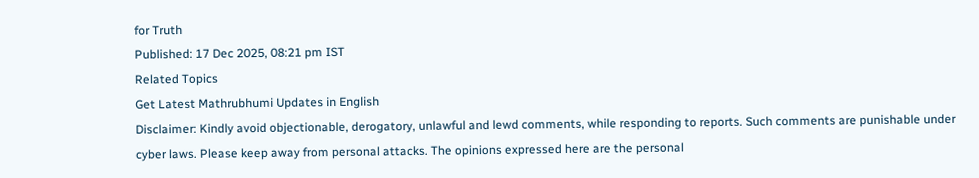for Truth
Published: 17 Dec 2025, 08:21 pm IST
Related Topics
Get Latest Mathrubhumi Updates in English
Disclaimer: Kindly avoid objectionable, derogatory, unlawful and lewd comments, while responding to reports. Such comments are punishable under cyber laws. Please keep away from personal attacks. The opinions expressed here are the personal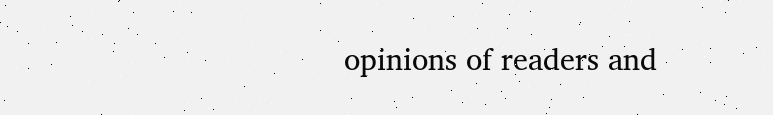opinions of readers and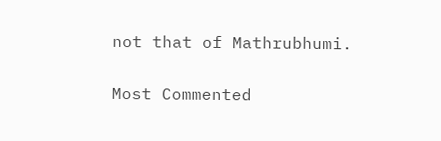not that of Mathrubhumi.


Most Commented